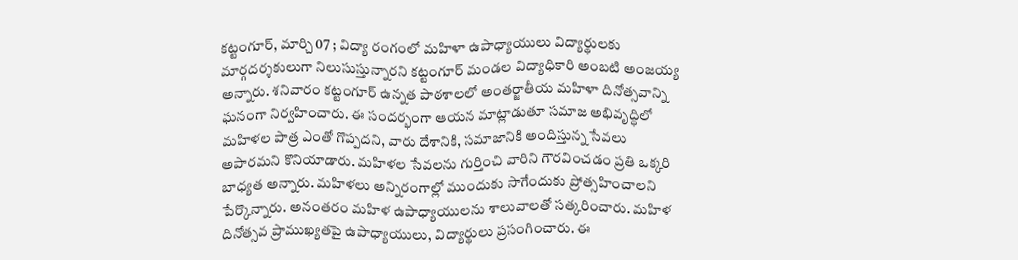కట్టంగూర్, మార్చి 07 ; విద్యా రంగంలో మహిళా ఉపాధ్యాయులు విద్యార్థులకు మార్గదర్శకులుగా నిలుసుస్తున్నారని కట్టంగూర్ మండల విద్యాధికారి అంబటి అంజయ్య అన్నారు. శనివారం కట్టంగూర్ ఉన్నత పాఠశాలలో అంతర్జాతీయ మహిళా దినోత్సవాన్ని ఘనంగా నిర్వహించారు. ఈ సందర్భంగా ఆయన మాట్లాడుతూ సమాజ అభివృద్ధిలో మహిళల పాత్ర ఎంతో గొప్పదని, వారు దేశానికి, సమాజానికి అందిస్తున్న సేవలు అపారమని కొనియాడారు. మహిళల సేవలను గుర్తించి వారిని గౌరవించడం ప్రతి ఒక్కరి బాధ్యత అన్నారు. మహిళలు అన్నిరంగాల్లో ముందుకు సాగేందుకు ప్రోత్సహించాలని పేర్కొన్నారు. అనంతరం మహిళ ఉపాధ్యాయులను శాలువాలతో సత్కరించారు. మహిళ దినోత్సవ ప్రాముఖ్యతపై ఉపాధ్యాయులు, విద్యార్థులు ప్రసంగించారు. ఈ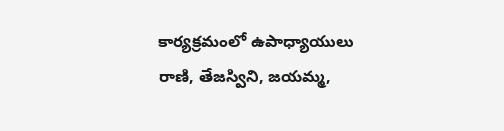కార్యక్రమంలో ఉపాధ్యాయులు రాణి, తేజస్విని, జయమ్మ,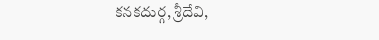కనకదుర్గ, శ్రీదేవి,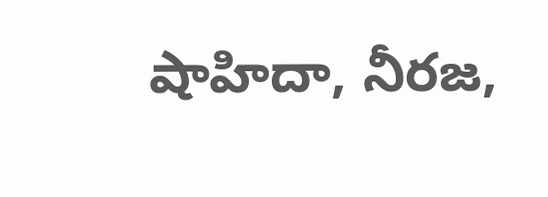షాహిదా, నీరజ,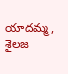యాదమ్మ, శైలజ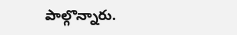పాల్గొన్నారు.